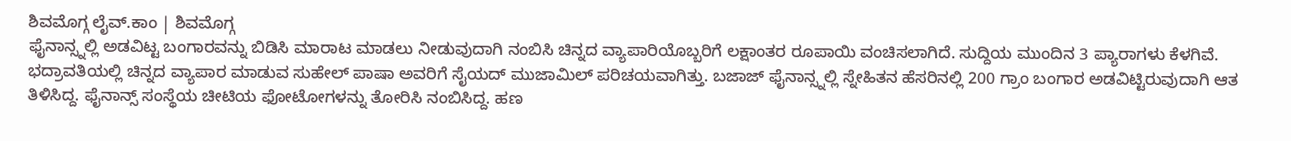ಶಿವಮೊಗ್ಗ ಲೈವ್.ಕಾಂ | ಶಿವಮೊಗ್ಗ
ಫೈನಾನ್ಸ್ನಲ್ಲಿ ಅಡವಿಟ್ಟ ಬಂಗಾರವನ್ನು ಬಿಡಿಸಿ ಮಾರಾಟ ಮಾಡಲು ನೀಡುವುದಾಗಿ ನಂಬಿಸಿ ಚಿನ್ನದ ವ್ಯಾಪಾರಿಯೊಬ್ಬರಿಗೆ ಲಕ್ಷಾಂತರ ರೂಪಾಯಿ ವಂಚಿಸಲಾಗಿದೆ. ಸುದ್ದಿಯ ಮುಂದಿನ 3 ಪ್ಯಾರಾಗಳು ಕೆಳಗಿವೆ.
ಭದ್ರಾವತಿಯಲ್ಲಿ ಚಿನ್ನದ ವ್ಯಾಪಾರ ಮಾಡುವ ಸುಹೇಲ್ ಪಾಷಾ ಅವರಿಗೆ ಸೈಯದ್ ಮುಜಾಮಿಲ್ ಪರಿಚಯವಾಗಿತ್ತು. ಬಜಾಜ್ ಫೈನಾನ್ಸ್ನಲ್ಲಿ ಸ್ನೇಹಿತನ ಹೆಸರಿನಲ್ಲಿ 200 ಗ್ರಾಂ ಬಂಗಾರ ಅಡವಿಟ್ಟಿರುವುದಾಗಿ ಆತ ತಿಳಿಸಿದ್ದ. ಫೈನಾನ್ಸ್ ಸಂಸ್ಥೆಯ ಚೀಟಿಯ ಫೋಟೋಗಳನ್ನು ತೋರಿಸಿ ನಂಬಿಸಿದ್ದ. ಹಣ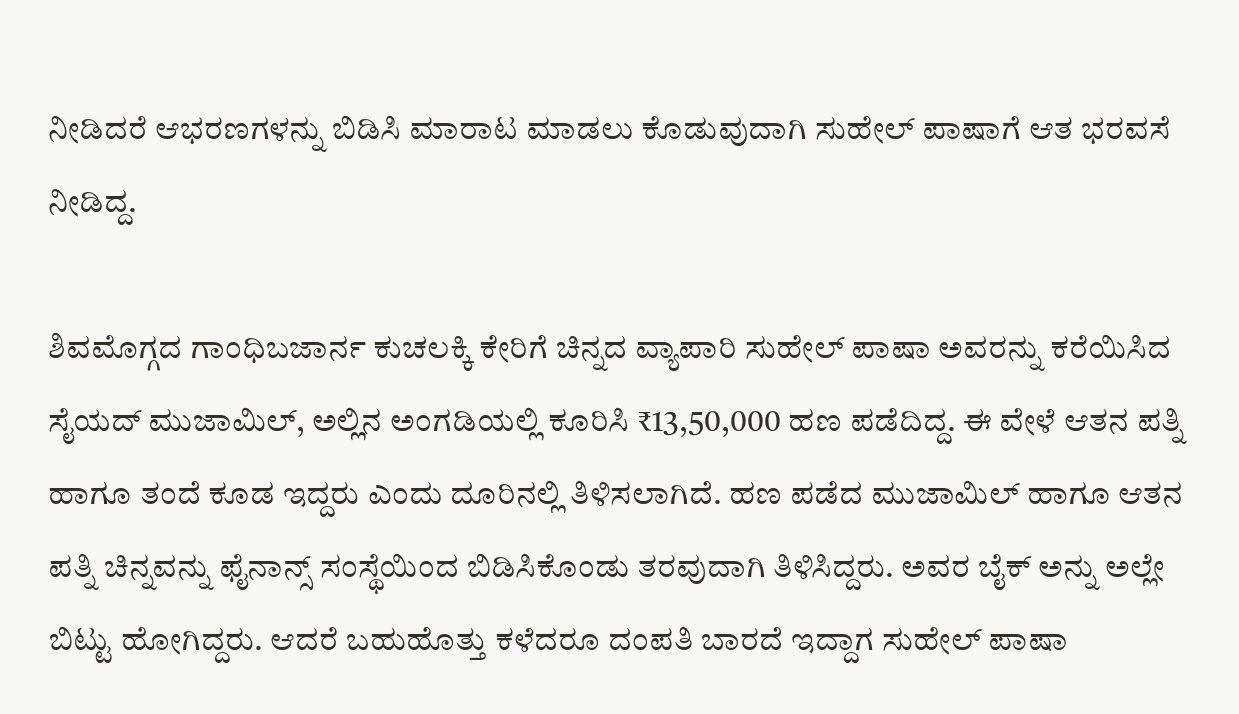ನೀಡಿದರೆ ಆಭರಣಗಳನ್ನು ಬಿಡಿಸಿ ಮಾರಾಟ ಮಾಡಲು ಕೊಡುವುದಾಗಿ ಸುಹೇಲ್ ಪಾಷಾಗೆ ಆತ ಭರವಸೆ ನೀಡಿದ್ದ.

ಶಿವಮೊಗ್ಗದ ಗಾಂಧಿಬಜಾರ್ನ ಕುಚಲಕ್ಕಿ ಕೇರಿಗೆ ಚಿನ್ನದ ವ್ಯಾಪಾರಿ ಸುಹೇಲ್ ಪಾಷಾ ಅವರನ್ನು ಕರೆಯಿಸಿದ ಸೈಯದ್ ಮುಜಾಮಿಲ್, ಅಲ್ಲಿನ ಅಂಗಡಿಯಲ್ಲಿ ಕೂರಿಸಿ ₹13,50,000 ಹಣ ಪಡೆದಿದ್ದ. ಈ ವೇಳೆ ಆತನ ಪತ್ನಿ ಹಾಗೂ ತಂದೆ ಕೂಡ ಇದ್ದರು ಎಂದು ದೂರಿನಲ್ಲಿ ತಿಳಿಸಲಾಗಿದೆ. ಹಣ ಪಡೆದ ಮುಜಾಮಿಲ್ ಹಾಗೂ ಆತನ ಪತ್ನಿ ಚಿನ್ನವನ್ನು ಫೈನಾನ್ಸ್ ಸಂಸ್ಥೆಯಿಂದ ಬಿಡಿಸಿಕೊಂಡು ತರವುದಾಗಿ ತಿಳಿಸಿದ್ದರು. ಅವರ ಬೈಕ್ ಅನ್ನು ಅಲ್ಲೇ ಬಿಟ್ಟು ಹೋಗಿದ್ದರು. ಆದರೆ ಬಹುಹೊತ್ತು ಕಳೆದರೂ ದಂಪತಿ ಬಾರದೆ ಇದ್ದಾಗ ಸುಹೇಲ್ ಪಾಷಾ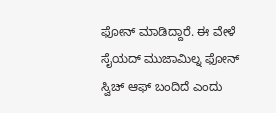ಫೋನ್ ಮಾಡಿದ್ದಾರೆ. ಈ ವೇಳೆ ಸೈಯದ್ ಮುಜಾಮಿಲ್ನ ಫೋನ್ ಸ್ವಿಚ್ ಆಫ್ ಬಂದಿದೆ ಎಂದು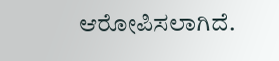ಆರೋಪಿಸಲಾಗಿದೆ.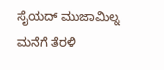ಸೈಯದ್ ಮುಜಾಮಿಲ್ನ ಮನೆಗೆ ತೆರಳಿ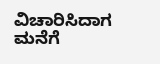ವಿಚಾರಿಸಿದಾಗ ಮನೆಗೆ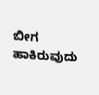ಬೀಗ ಹಾಕಿರುವುದು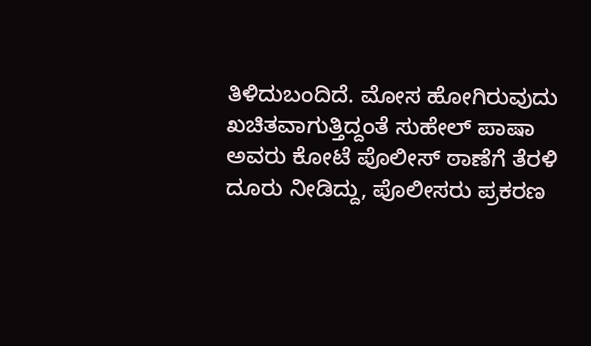ತಿಳಿದುಬಂದಿದೆ. ಮೋಸ ಹೋಗಿರುವುದು ಖಚಿತವಾಗುತ್ತಿದ್ದಂತೆ ಸುಹೇಲ್ ಪಾಷಾ ಅವರು ಕೋಟೆ ಪೊಲೀಸ್ ಠಾಣೆಗೆ ತೆರಳಿ ದೂರು ನೀಡಿದ್ದು, ಪೊಲೀಸರು ಪ್ರಕರಣ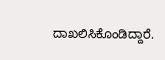ದಾಖಲಿಸಿಕೊಂಡಿದ್ದಾರೆ.